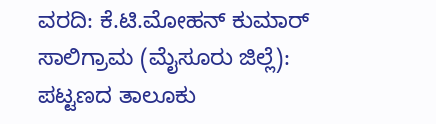ವರದಿ: ಕೆ.ಟಿ.ಮೋಹನ್ ಕುಮಾರ್
ಸಾಲಿಗ್ರಾಮ (ಮೈಸೂರು ಜಿಲ್ಲೆ): ಪಟ್ಟಣದ ತಾಲೂಕು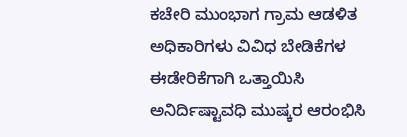ಕಚೇರಿ ಮುಂಭಾಗ ಗ್ರಾಮ ಆಡಳಿತ ಅಧಿಕಾರಿಗಳು ವಿವಿಧ ಬೇಡಿಕೆಗಳ ಈಡೇರಿಕೆಗಾಗಿ ಒತ್ತಾಯಿಸಿ ಅನಿರ್ದಿಷ್ಟಾವಧಿ ಮುಷ್ಕರ ಆರಂಭಿಸಿ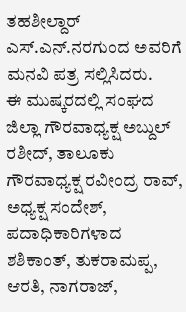ತಹಶೀಲ್ದಾರ್ ಎಸ್.ಎನ್.ನರಗುಂದ ಅವರಿಗೆ ಮನವಿ ಪತ್ರ ಸಲ್ಲಿಸಿದರು.
ಈ ಮುಷ್ಕರದಲ್ಲಿ ಸಂಘದ ಜಿಲ್ಲಾ ಗೌರವಾಧ್ಯಕ್ಷ ಅಬ್ದುಲ್ ರಶೀದ್, ತಾಲೂಕು ಗೌರವಾಧ್ಯಕ್ಷ ರವೀಂದ್ರ ರಾವ್, ಅಧ್ಯಕ್ಷ ಸಂದೇಶ್, ಪದಾಧಿಕಾರಿಗಳಾದ ಶಶಿಕಾಂತ್, ತುಕರಾಮಪ್ಪ, ಆರತಿ, ನಾಗರಾಜ್,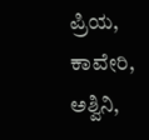ಪ್ರಿಯ, ಕಾವೇರಿ, ಅಶ್ವಿನಿ,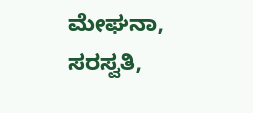ಮೇಘನಾ, ಸರಸ್ವತಿ,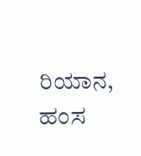ರಿಯಾನ, ಹಂಸ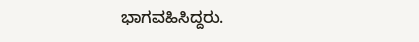ಭಾಗವಹಿಸಿದ್ದರು.